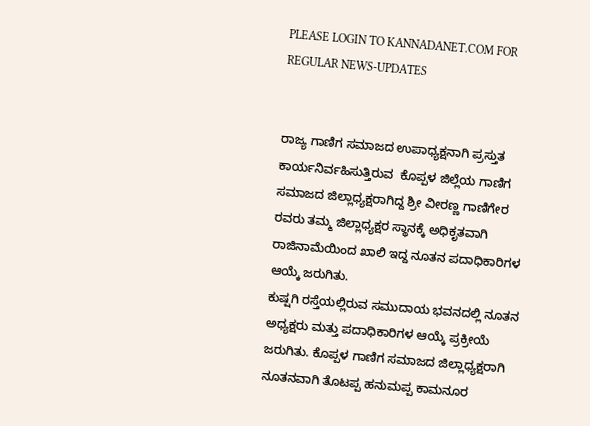PLEASE LOGIN TO KANNADANET.COM FOR REGULAR NEWS-UPDATES


ರಾಜ್ಯ ಗಾಣಿಗ ಸಮಾಜದ ಉಪಾಧ್ಯಕ್ಷನಾಗಿ ಪ್ರಸ್ತುತ ಕಾರ್ಯನಿರ್ವಹಿಸುತ್ತಿರುವ  ಕೊಪ್ಪಳ ಜಿಲ್ಲೆಯ ಗಾಣಿಗ ಸಮಾಜದ ಜಿಲ್ಲಾಧ್ಯಕ್ಷರಾಗಿದ್ದ ಶ್ರೀ ವೀರಣ್ಣ ಗಾಣಿಗೇರ ರವರು ತಮ್ಮ ಜಿಲ್ಲಾಧ್ಯಕ್ಷರ ಸ್ಥಾನಕ್ಕೆ ಅಧಿಕೃತವಾಗಿ ರಾಜಿನಾಮೆಯಿಂದ ಖಾಲಿ ಇದ್ದ ನೂತನ ಪದಾಧಿಕಾರಿಗಳ ಆಯ್ಕೆ ಜರುಗಿತು.
ಕುಷ್ಷಗಿ ರಸ್ತೆಯಲ್ಲಿರುವ ಸಮುದಾಯ ಭವನದಲ್ಲಿ ನೂತನ ಅಧ್ಯಕ್ಷರು ಮತ್ತು ಪದಾಧಿಕಾರಿಗಳ ಆಯ್ಕೆ ಪ್ರಕ್ರೀಯೆ ಜರುಗಿತು. ಕೊಪ್ಪಳ ಗಾಣಿಗ ಸಮಾಜದ ಜಿಲ್ಲಾಧ್ಯಕ್ಷರಾಗಿ ನೂತನವಾಗಿ ತೊಟಪ್ಪ ಹನುಮಪ್ಪ ಕಾಮನೂರ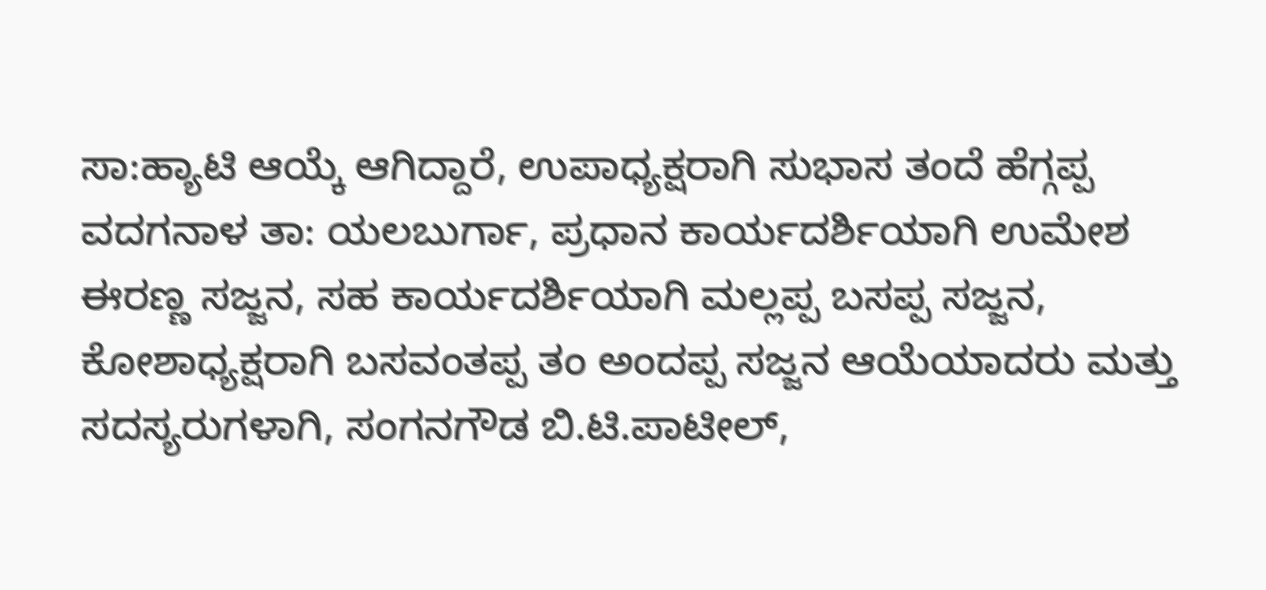ಸಾ:ಹ್ಯಾಟಿ ಆಯ್ಕೆ ಆಗಿದ್ದಾರೆ, ಉಪಾಧ್ಯಕ್ಷರಾಗಿ ಸುಭಾಸ ತಂದೆ ಹೆಗ್ಗಪ್ಪ ವದಗನಾಳ ತಾ: ಯಲಬುರ್ಗಾ, ಪ್ರಧಾನ ಕಾರ್ಯದರ್ಶಿಯಾಗಿ ಉಮೇಶ ಈರಣ್ಣ ಸಜ್ಜನ, ಸಹ ಕಾರ್ಯದರ್ಶಿಯಾಗಿ ಮಲ್ಲಪ್ಪ ಬಸಪ್ಪ ಸಜ್ಜನ, ಕೋಶಾಧ್ಯಕ್ಷರಾಗಿ ಬಸವಂತಪ್ಪ ತಂ ಅಂದಪ್ಪ ಸಜ್ಜನ ಆಯೆಯಾದರು ಮತ್ತು
ಸದಸ್ಯರುಗಳಾಗಿ, ಸಂಗನಗೌಡ ಬಿ.ಟಿ.ಪಾಟೀಲ್,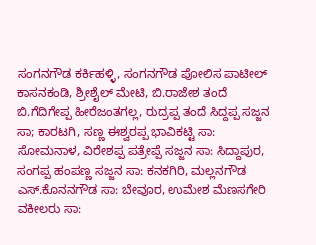ಸಂಗನಗೌಡ ಕರ್ಕಿಹಳ್ಳಿ, ಸಂಗನಗೌಡ ಪೋಲಿಸ ಪಾಟೀಲ್ ಕಾಸನಕಂಡಿ, ಶ್ರೀಶೈಲ್ ಮೇಟಿ, ಬಿ.ರಾಜೇಶ ತಂದೆ ಬಿ.ಗೆದಿಗೇಪ್ಪ ಹೀರೆಜಂತಗಲ್ಲ, ರುದ್ರಪ್ಪ ತಂದೆ ಸಿದ್ದಪ್ಪ ಸಜ್ಜನ ಸಾ; ಕಾರಟಗಿ, ಸಣ್ಣ ಈಶ್ವರಪ್ಪ ಭಾವಿಕಟ್ಟಿ ಸಾ: ಸೋಮನಾಳ, ವಿರೇಶಪ್ಪ ಪತ್ರೇಪ್ಪೆ ಸಜ್ಜನ ಸಾ: ಸಿದ್ದಾಪುರ, ಸಂಗಪ್ಪ ಹಂಪಣ್ಣ ಸಜ್ಜನ ಸಾ: ಕನಕಗಿರಿ, ಮಲ್ಲನಗೌಡ ಎಸ್.ಕೊನನಗೌಡ ಸಾ: ಬೇವೂರ, ಉಮೇಶ ಮೆಣಸಗೇರಿ ವಕೀಲರು ಸಾ: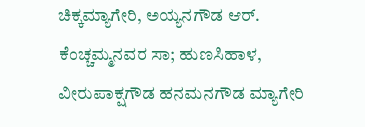ಚಿಕ್ಕಮ್ಯಾಗೇರಿ, ಅಯ್ಯನಗೌಡ ಆರ್. ಕೆಂಚ್ಚಮ್ಮನವರ ಸಾ; ಹುಣಸಿಹಾಳ, ವೀರುಪಾಕ್ಷಗೌಡ ಹನಮನಗೌಡ ಮ್ಯಾಗೇರಿ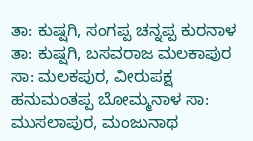ತಾ: ಕುಷ್ಷಗಿ, ಸಂಗಪ್ಪ ಚನ್ನಪ್ಪ ಕುರನಾಳ ತಾ: ಕುಷ್ಷಗಿ, ಬಸವರಾಜ ಮಲಕಾಪುರ ಸಾ: ಮಲಕಪುರ, ವೀರುಪಕ್ಷ ಹನುಮಂತಪ್ಪ ಬೋಮ್ಮನಾಳ ಸಾ: ಮುಸಲಾಪುರ, ಮಂಜುನಾಥ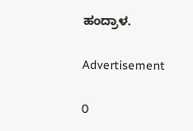ಹಂದ್ರಾಳ.

Advertisement

0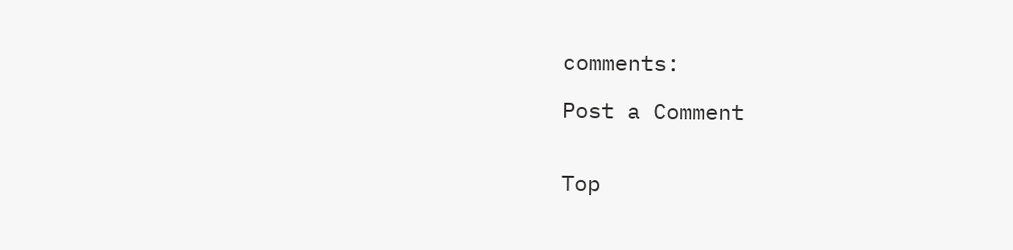comments:

Post a Comment


Top